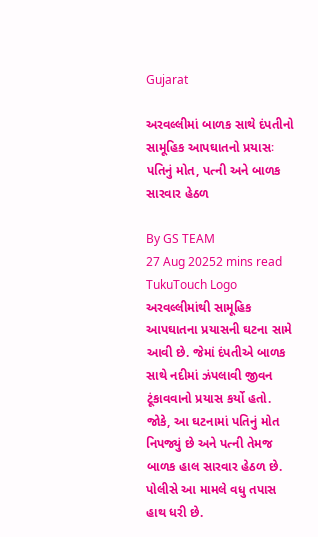Gujarat

અરવલ્લીમાં બાળક સાથે દંપતીનો સામૂહિક આપઘાતનો પ્રયાસઃ પતિનું મોત, પત્ની અને બાળક સારવાર હેઠળ

By GS TEAM
27 Aug 20252 mins read
TukuTouch Logo
અરવલ્લીમાંથી સામૂહિક આપઘાતના પ્રયાસની ઘટના સામે આવી છે. જેમાં દંપતીએ બાળક સાથે નદીમાં ઝંપલાવી જીવન ટૂંકાવવાનો પ્રયાસ કર્યો હતો. જોકે, આ ઘટનામાં પતિનું મોત નિપજ્યું છે અને પત્ની તેમજ બાળક હાલ સારવાર હેઠળ છે. પોલીસે આ મામલે વધુ તપાસ હાથ ધરી છે.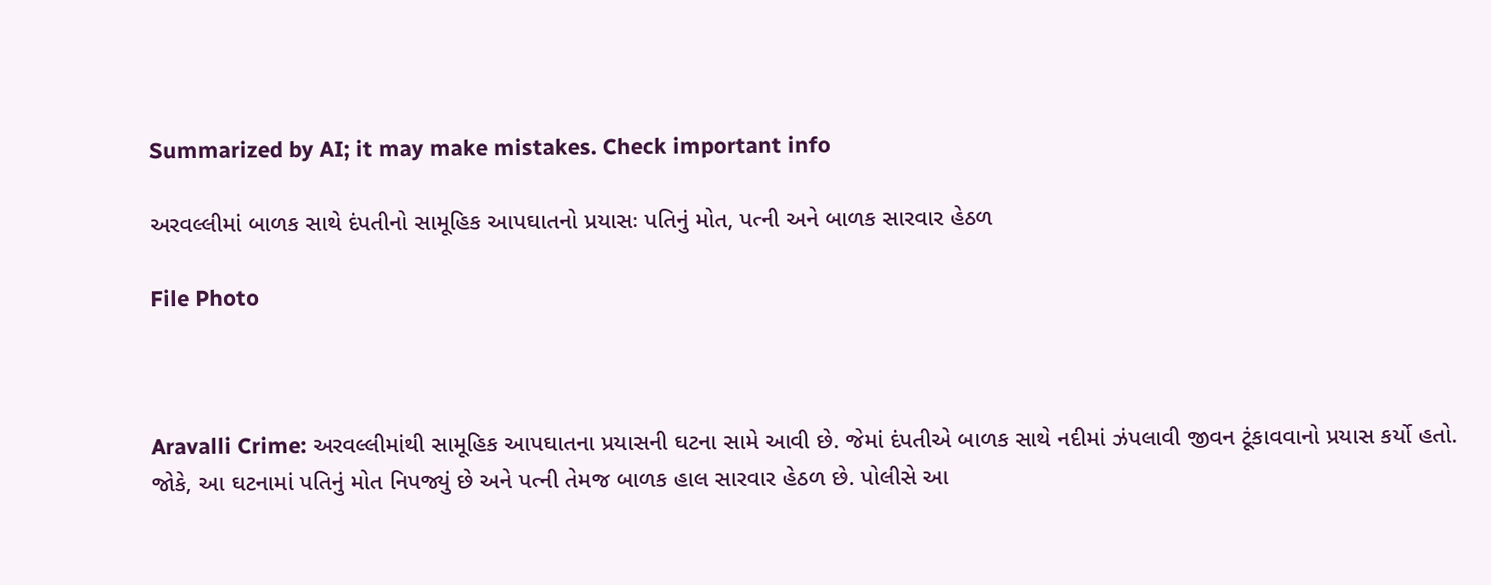Summarized by AI; it may make mistakes. Check important info

અરવલ્લીમાં બાળક સાથે દંપતીનો સામૂહિક આપઘાતનો પ્રયાસઃ પતિનું મોત, પત્ની અને બાળક સારવાર હેઠળ

File Photo



Aravalli Crime: અરવલ્લીમાંથી સામૂહિક આપઘાતના પ્રયાસની ઘટના સામે આવી છે. જેમાં દંપતીએ બાળક સાથે નદીમાં ઝંપલાવી જીવન ટૂંકાવવાનો પ્રયાસ કર્યો હતો. જોકે, આ ઘટનામાં પતિનું મોત નિપજ્યું છે અને પત્ની તેમજ બાળક હાલ સારવાર હેઠળ છે. પોલીસે આ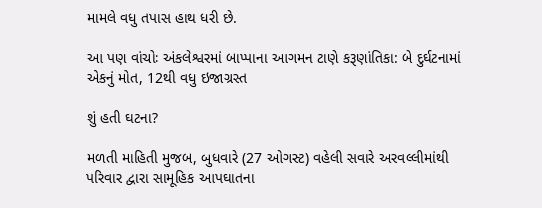મામલે વધુ તપાસ હાથ ધરી છે.

આ પણ વાંચોઃ અંકલેશ્વરમાં બાપ્પાના આગમન ટાણે કરૂણાંતિકા: બે દુર્ઘટનામાં એકનું મોત, 12થી વધુ ઇજાગ્રસ્ત

શું હતી ઘટના?

મળતી માહિતી મુજબ, બુધવારે (27 ઓગસ્ટ) વહેલી સવારે અરવલ્લીમાંથી પરિવાર દ્વારા સામૂહિક આપઘાતના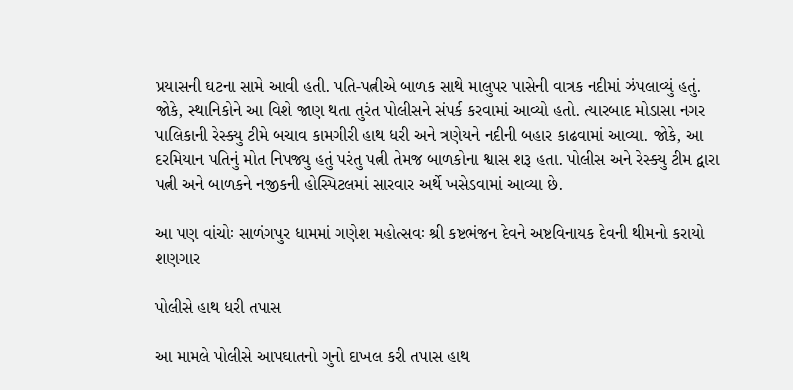પ્રયાસની ઘટના સામે આવી હતી. પતિ-પત્નીએ બાળક સાથે માલુપર પાસેની વાત્રક નદીમાં ઝંપલાવ્યું હતું. જોકે, સ્થાનિકોને આ વિશે જાણ થતા તુરંત પોલીસને સંપર્ક કરવામાં આવ્યો હતો. ત્યારબાદ મોડાસા નગર પાલિકાની રેસ્ક્યુ ટીમે બચાવ કામગીરી હાથ ધરી અને ત્રણેયને નદીની બહાર કાઢવામાં આવ્યા. જોકે, આ દરમિયાન પતિનું મોત નિપજ્યુ હતું પરંતુ પત્ની તેમજ બાળકોના શ્વાસ શરૂ હતા. પોલીસ અને રેસ્ક્યુ ટીમ દ્વારા પત્ની અને બાળકને નજીકની હોસ્પિટલમાં સારવાર અર્થે ખસેડવામાં આવ્યા છે.

આ પણ વાંચોઃ સાળંગપુર ધામમાં ગણેશ મહોત્સવઃ શ્રી કષ્ટભંજન દેવને અષ્ટવિનાયક દેવની થીમનો કરાયો શણગાર

પોલીસે હાથ ધરી તપાસ

આ મામલે પોલીસે આપઘાતનો ગુનો દાખલ કરી તપાસ હાથ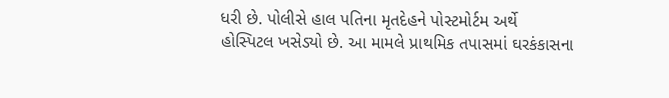ધરી છે. પોલીસે હાલ પતિના મૃતદેહને પોસ્ટમોર્ટમ અર્થે હોસ્પિટલ ખસેડ્યો છે. આ મામલે પ્રાથમિક તપાસમાં ઘરકંકાસના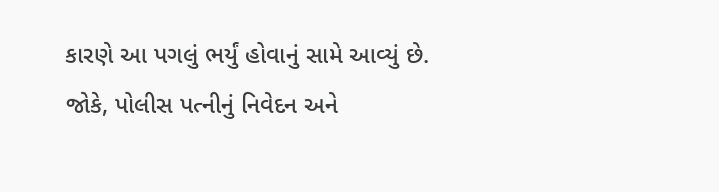કારણે આ પગલું ભર્યું હોવાનું સામે આવ્યું છે. જોકે, પોલીસ પત્નીનું નિવેદન અને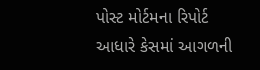પોસ્ટ મોર્ટમના રિપોર્ટ આધારે કેસમાં આગળની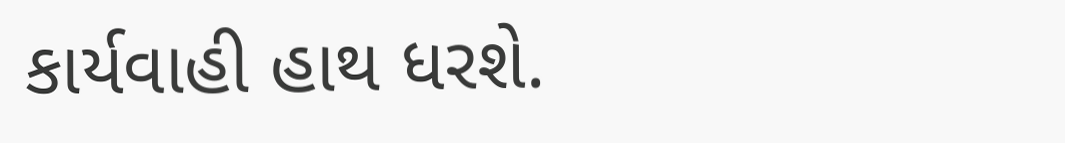કાર્યવાહી હાથ ધરશે.